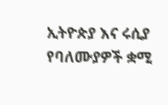ኢትዮጵያ እና ሩሲያ የባለሙያዎች ቋሚ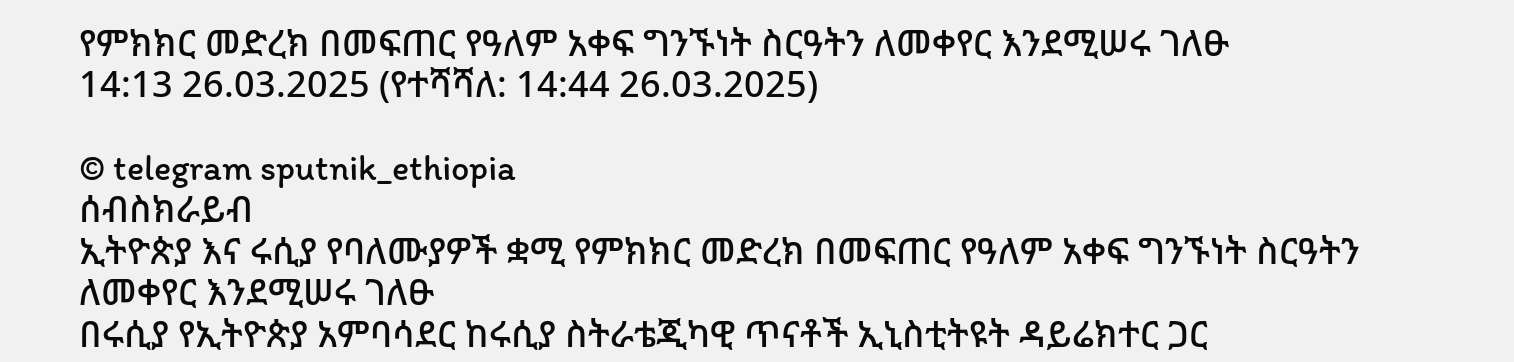የምክክር መድረክ በመፍጠር የዓለም አቀፍ ግንኙነት ስርዓትን ለመቀየር እንደሚሠሩ ገለፁ
14:13 26.03.2025 (የተሻሻለ: 14:44 26.03.2025)

© telegram sputnik_ethiopia
ሰብስክራይብ
ኢትዮጵያ እና ሩሲያ የባለሙያዎች ቋሚ የምክክር መድረክ በመፍጠር የዓለም አቀፍ ግንኙነት ስርዓትን ለመቀየር እንደሚሠሩ ገለፁ
በሩሲያ የኢትዮጵያ አምባሳደር ከሩሲያ ስትራቴጂካዊ ጥናቶች ኢኒስቲትዩት ዳይሬክተር ጋር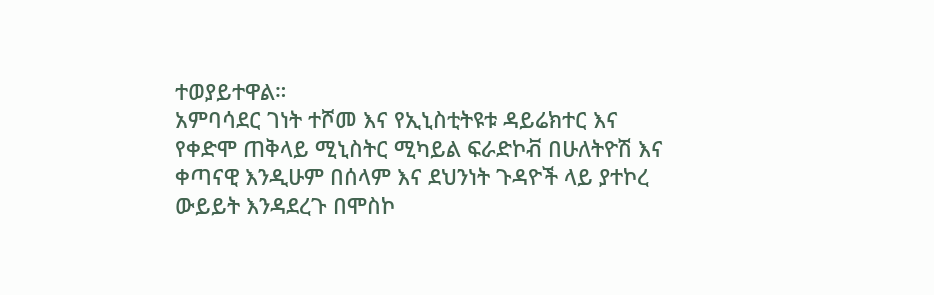ተወያይተዋል።
አምባሳደር ገነት ተሾመ እና የኢኒስቲትዩቱ ዳይሬክተር እና የቀድሞ ጠቅላይ ሚኒስትር ሚካይል ፍራድኮቭ በሁለትዮሽ እና ቀጣናዊ እንዲሁም በሰላም እና ደህንነት ጉዳዮች ላይ ያተኮረ ውይይት እንዳደረጉ በሞስኮ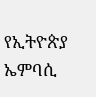የኢትዮጵያ ኤምባሲ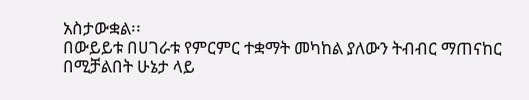አስታውቋል፡፡
በውይይቱ በሀገራቱ የምርምር ተቋማት መካከል ያለውን ትብብር ማጠናከር በሚቻልበት ሁኔታ ላይ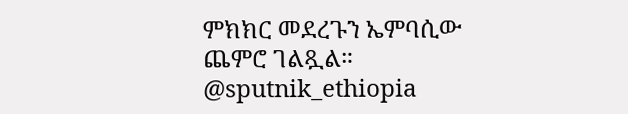ምክክር መደረጉን ኤምባሲው ጨምሮ ገልጿል።
@sputnik_ethiopia